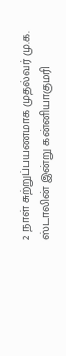2 நாள் சுற்றுப்பயணமாக முதல்வர் மு.க. ஸ்டாலின் இன்று கன்னியாகுமரி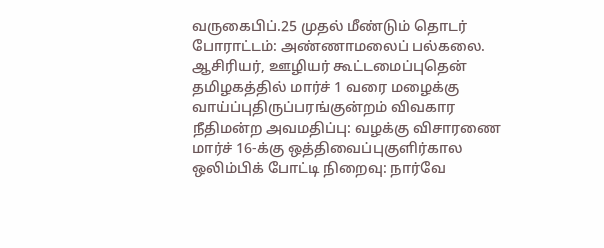வருகைபிப்.25 முதல் மீண்டும் தொடர் போராட்டம்: அண்ணாமலைப் பல்கலை. ஆசிரியர், ஊழியர் கூட்டமைப்புதென் தமிழகத்தில் மார்ச் 1 வரை மழைக்கு வாய்ப்புதிருப்பரங்குன்றம் விவகார நீதிமன்ற அவமதிப்பு: வழக்கு விசாரணை மார்ச் 16-க்கு ஒத்திவைப்புகுளிர்கால ஒலிம்பிக் போட்டி நிறைவு: நார்வே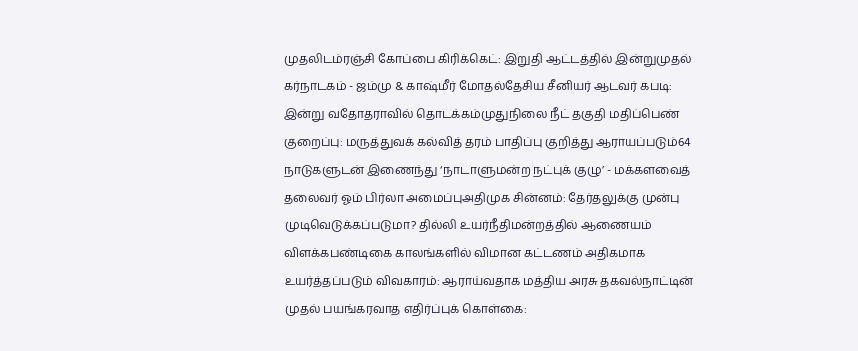முதலிடம்ரஞ்சி கோப்பை கிரிக்கெட்: இறுதி ஆட்டத்தில் இன்றுமுதல் கர்நாடகம் - ஜம்மு & காஷ்மீர் மோதல்தேசிய சீனியர் ஆடவர் கபடி: இன்று வதோதராவில் தொடக்கம்முதுநிலை நீட் தகுதி மதிப்பெண் குறைப்பு: மருத்துவக் கல்வித் தரம் பாதிப்பு குறித்து ஆராயப்படும்64 நாடுகளுடன் இணைந்து ‘நாடாளுமன்ற நட்புக் குழு’ - மக்களவைத் தலைவர் ஓம் பிர்லா அமைப்புஅதிமுக சின்னம்: தேர்தலுக்கு முன்பு முடிவெடுக்கப்படுமா? தில்லி உயர்நீதிமன்றத்தில் ஆணையம் விளக்கபண்டிகை காலங்களில் விமான கட்டணம் அதிகமாக உயர்த்தப்படும் விவகாரம்: ஆராய்வதாக மத்திய அரசு தகவல்நாட்டின் முதல் பயங்கரவாத எதிர்ப்புக் கொள்கை: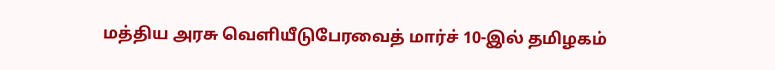மத்திய அரசு வெளியீடுபேரவைத் மார்ச் 10-இல் தமிழகம்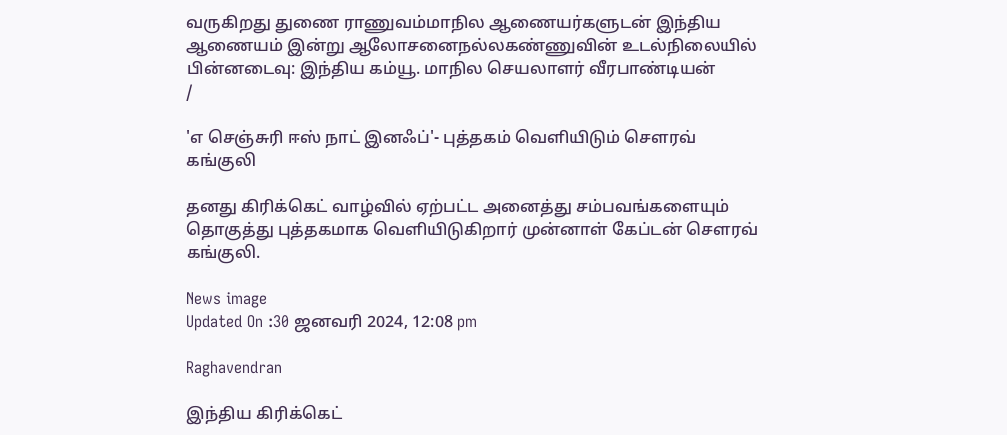வருகிறது துணை ராணுவம்மாநில ஆணையர்களுடன் இந்திய ஆணையம் இன்று ஆலோசனைநல்லகண்ணுவின் உடல்நிலையில் பின்னடைவு: இந்திய கம்யூ. மாநில செயலாளர் வீரபாண்டியன்
/

'எ செஞ்சுரி ஈஸ் நாட் இனஃப்'- புத்தகம் வெளியிடும் சௌரவ் கங்குலி

தனது கிரிக்கெட் வாழ்வில் ஏற்பட்ட அனைத்து சம்பவங்களையும் தொகுத்து புத்தகமாக வெளியிடுகிறார் முன்னாள் கேப்டன் சௌரவ் கங்குலி.

News image
Updated On :30 ஜனவரி 2024, 12:08 pm

Raghavendran

இந்திய கிரிக்கெட்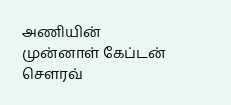அணியின் முன்னாள் கேப்டன் சௌரவ்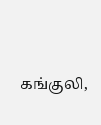கங்குலி,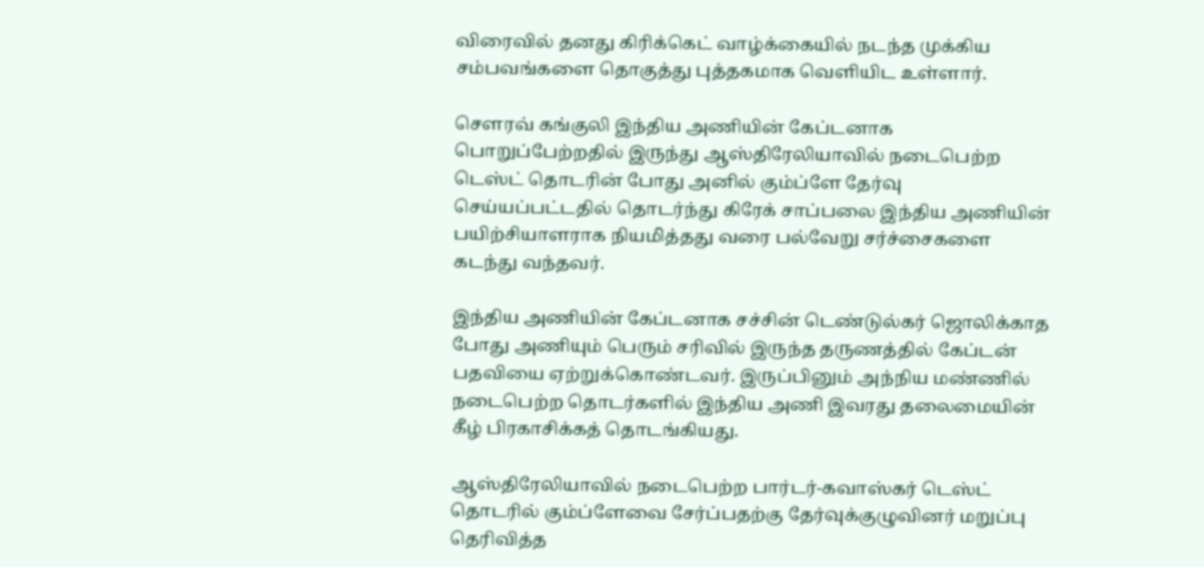விரைவில் தனது கிரிக்கெட் வாழ்க்கையில் நடந்த முக்கிய சம்பவங்களை தொகுத்து புத்தகமாக வெளியிட உள்ளார்.

சௌரவ் கங்குலி இந்திய அணியின் கேப்டனாக பொறுப்பேற்றதில் இருந்து ஆஸ்திரேலியாவில் நடைபெற்ற டெஸ்ட் தொடரின் போது அனில் கும்ப்ளே தேர்வு செய்யப்பட்டதில் தொடர்ந்து கிரேக் சாப்பலை இந்திய அணியின் பயிற்சியாளராக நியமித்தது வரை பல்வேறு சர்ச்சைகளை கடந்து வந்தவர்.

இந்திய அணியின் கேப்டனாக சச்சின் டெண்டுல்கர் ஜொலிக்காத போது அணியும் பெரும் சரிவில் இருந்த தருணத்தில் கேப்டன் பதவியை ஏற்றுக்கொண்டவர். இருப்பினும் அந்நிய மண்ணில் நடைபெற்ற தொடர்களில் இந்திய அணி இவரது தலைமையின் கீழ் பிரகாசிக்கத் தொடங்கியது.

ஆஸ்திரேலியாவில் நடைபெற்ற பார்டர்-கவாஸ்கர் டெஸ்ட் தொடரில் கும்ப்ளேவை சேர்ப்பதற்கு தேர்வுக்குழுவினர் மறுப்பு தெரிவித்த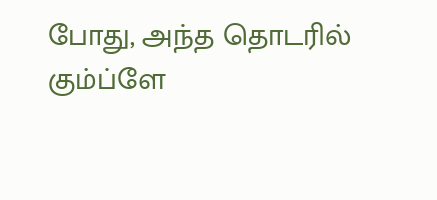போது, அந்த தொடரில் கும்ப்ளே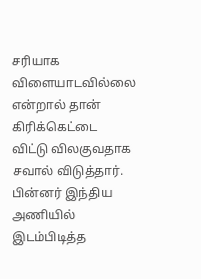சரியாக விளையாடவில்லை என்றால் தான் கிரிக்கெட்டை விட்டு விலகுவதாக சவால் விடுத்தார். பின்னர் இந்திய அணியில் இடம்பிடித்த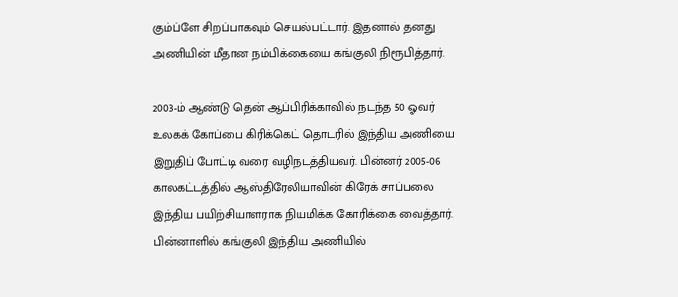கும்ப்ளே சிறப்பாகவும் செயல்பட்டார். இதனால் தனது அணியின் மீதான நம்பிக்கையை கங்குலி நிரூபித்தார்.

2003-ம் ஆண்டு தென் ஆப்பிரிக்காவில் நடந்த 50 ஓவர் உலகக் கோப்பை கிரிக்கெட் தொடரில் இந்திய அணியை இறுதிப் போட்டி வரை வழிநடத்தியவர். பின்னர் 2005-06 காலகட்டத்தில் ஆஸ்திரேலியாவின் கிரேக் சாப்பலை இந்திய பயிற்சியாளராக நியமிக்க கோரிக்கை வைத்தார். பின்னாளில் கங்குலி இந்திய அணியில்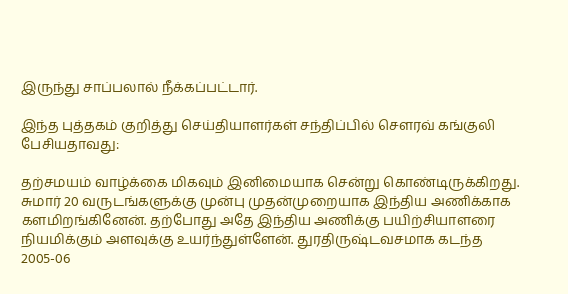இருந்து சாப்பலால் நீக்கப்பட்டார்.

இந்த புத்தகம் குறித்து செய்தியாளர்கள் சந்திப்பில் சௌரவ் கங்குலி பேசியதாவது:

தற்சமயம் வாழ்க்கை மிகவும் இனிமையாக சென்று கொண்டிருக்கிறது. சுமார் 20 வருடங்களுக்கு முன்பு முதன்முறையாக இந்திய அணிக்காக களமிறங்கினேன். தற்போது அதே இந்திய அணிக்கு பயிற்சியாளரை நியமிக்கும் அளவுக்கு உயர்ந்துள்ளேன். துரதிருஷ்டவசமாக கடந்த 2005-06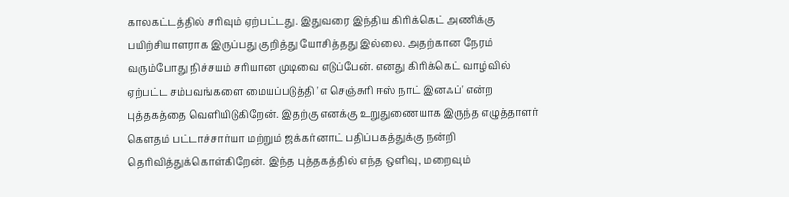காலகட்டத்தில் சரிவும் ஏற்பட்டது. இதுவரை இந்திய கிரிக்கெட் அணிக்கு பயிற்சியாளராக இருப்பது குறித்து யோசித்தது இல்லை. அதற்கான நேரம் வரும்போது நிச்சயம் சரியான முடிவை எடுப்பேன். எனது கிரிக்கெட் வாழ்வில் ஏற்பட்ட சம்பவங்களை மையப்படுத்தி 'எ செஞ்சுரி ஈஸ் நாட் இனஃப்' என்ற புத்தகத்தை வெளியிடுகிறேன். இதற்கு எனக்கு உறுதுணையாக இருந்த எழுத்தாளர் கௌதம் பட்டாச்சார்யா மற்றும் ஜக்கர்னாட் பதிப்பகத்துக்கு நன்றி தெரிவித்துக்கொள்கிறேன். இந்த புத்தகத்தில் எந்த ஒளிவு, மறைவும்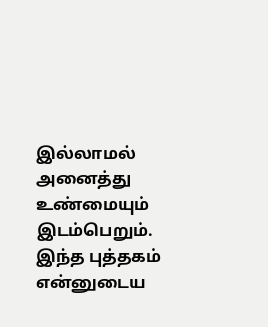இல்லாமல் அனைத்து உண்மையும் இடம்பெறும். இந்த புத்தகம் என்னுடைய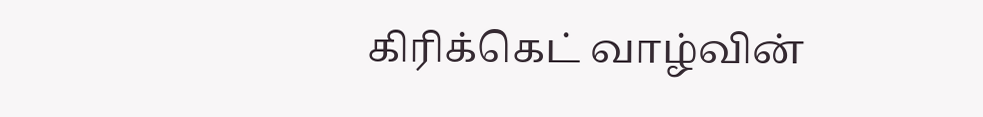கிரிக்கெட் வாழ்வின்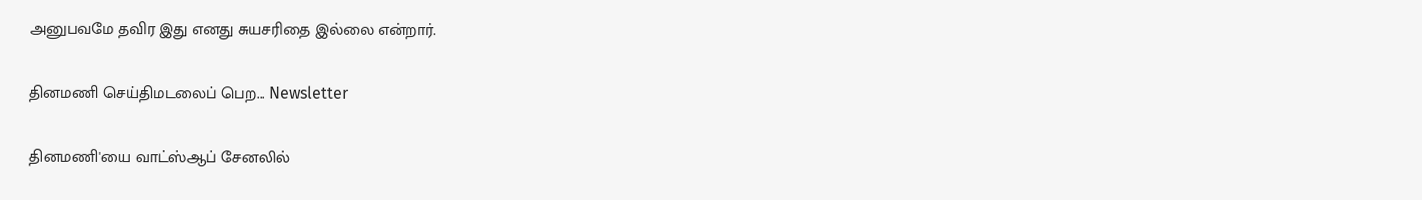அனுபவமே தவிர இது எனது சுயசரிதை இல்லை என்றார்.

தினமணி செய்திமடலைப் பெற... Newsletter

தினமணி'யை வாட்ஸ்ஆப் சேனலில்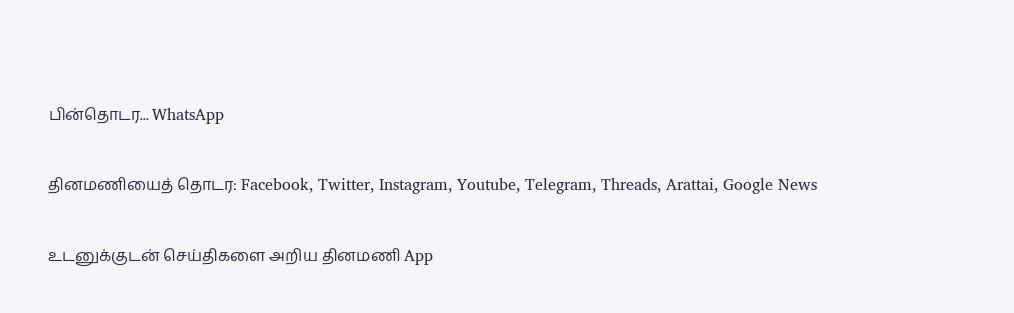பின்தொடர... WhatsApp

தினமணியைத் தொடர: Facebook, Twitter, Instagram, Youtube, Telegram, Threads, Arattai, Google News

உடனுக்குடன் செய்திகளை அறிய தினமணி App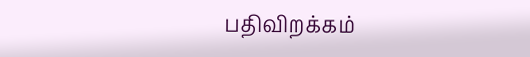பதிவிறக்கம்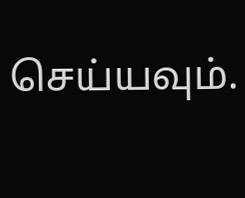செய்யவும்.